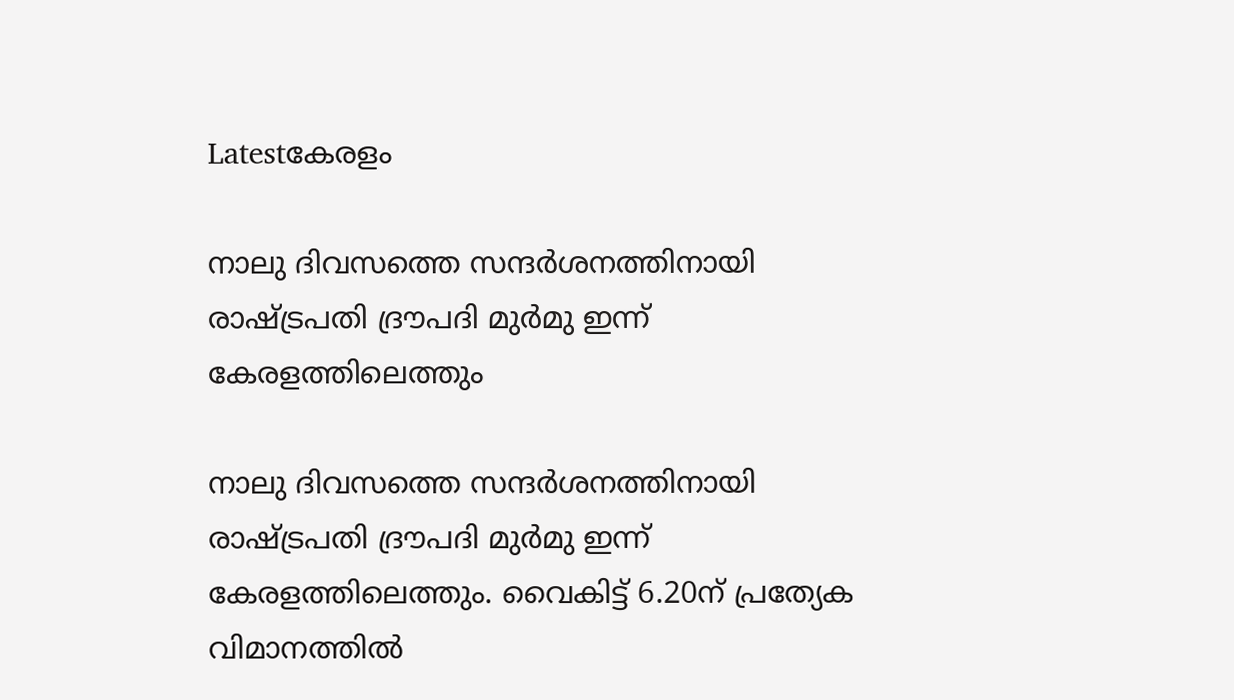Latestകേരളം

നാലു ദിവസത്തെ സന്ദർശനത്തിനായി രാഷ്ട്രപതി ദ്രൗപദി മുർമു ഇന്ന് കേരളത്തിലെത്തും

നാലു ദിവസത്തെ സന്ദർശനത്തിനായി രാഷ്ട്രപതി ദ്രൗപദി മുർമു ഇന്ന് കേരളത്തിലെത്തും. വൈകിട്ട്‌ 6.20ന്‌ പ്രത്യേക വിമാനത്തില്‍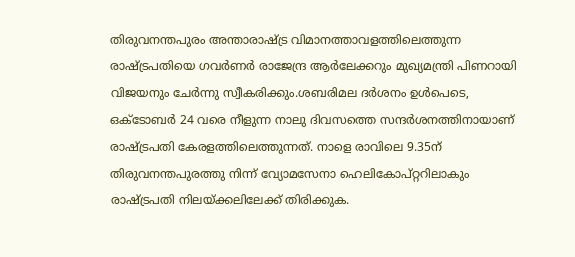തിരുവനന്തപുരം അന്താരാഷ്ട്ര വിമാനത്താവളത്തിലെത്തുന്ന രാഷ്ട്രപതിയെ ഗവർണർ രാജേന്ദ്ര ആർലേക്കറും മുഖ്യമന്ത്രി പിണറായി വിജയനും ചേർന്നു സ്വീകരിക്കും.ശബരിമല ദർശനം ഉള്‍പെടെ, ഒക്ടോബർ 24 വരെ നീളുന്ന നാലു ദിവസത്തെ സന്ദർശനത്തിനായാണ് രാഷ്ട്രപതി കേരളത്തിലെത്തുന്നത്. നാളെ രാവിലെ 9.35ന് തിരുവനന്തപുരത്തു നിന്ന് വ്യോമസേനാ ഹെലികോപ്റ്ററിലാകും രാഷ്ട്രപതി നിലയ്ക്കലിലേക്ക് തിരിക്കുക.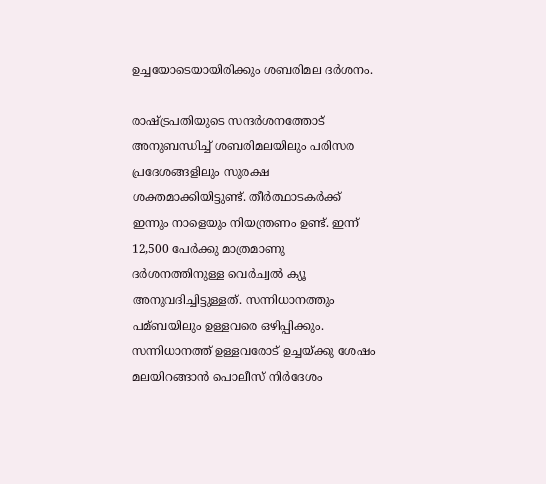ഉച്ചയോടെയായിരിക്കും ശബരിമല ദർശനം.

രാഷ്ട്രപതിയുടെ സന്ദർശനത്തോട് അനുബന്ധിച്ച്‌ ശബരിമലയിലും പരിസര പ്രദേശങ്ങളിലും സുരക്ഷ ശക്തമാക്കിയിട്ടുണ്ട്. തീർത്ഥാടകർക്ക് ഇന്നും നാളെയും നിയന്ത്രണം ഉണ്ട്. ഇന്ന് 12,500 പേർക്കു മാത്രമാണു ദർശനത്തിനുള്ള വെർച്വല്‍ ക്യൂ അനുവദിച്ചിട്ടുള്ളത്. സന്നിധാനത്തും പമ്ബയിലും ഉള്ളവരെ ഒഴിപ്പിക്കും. സന്നിധാനത്ത് ഉള്ളവരോട് ഉച്ചയ്ക്കു ശേഷം മലയിറങ്ങാൻ പൊലീസ് നിർദേശം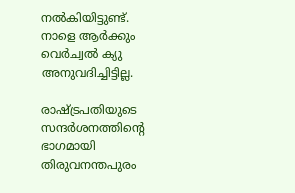നല്‍കിയിട്ടുണ്ട്. നാളെ ആർക്കും വെർച്വല്‍ ക്യു അനുവദിച്ചിട്ടില്ല.

രാഷ്ട്രപതിയുടെ സന്ദർശനത്തിന്റെ ഭാഗമായി തിരുവനന്തപുരം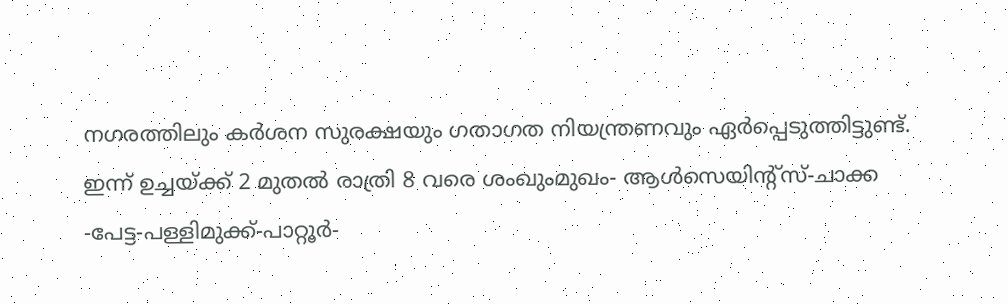നഗരത്തിലും കർശന സുരക്ഷയും ഗതാഗത നിയന്ത്രണവും ഏർപ്പെടുത്തിട്ടുണ്ട്. ഇന്ന് ഉച്ചയ്ക്ക് 2 മുതല്‍ രാത്രി 8 വരെ ശംഖുംമുഖം- ആള്‍സെയിന്റ്സ്-ചാക്ക -പേട്ട-പള്ളിമുക്ക്-പാറ്റൂർ-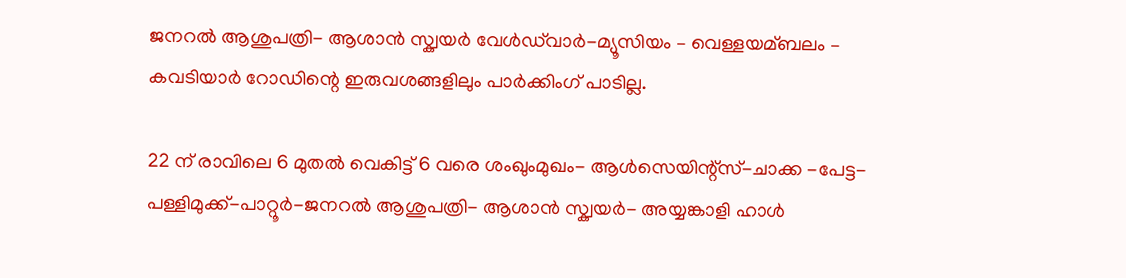ജനറല്‍ ആശുപത്രി- ആശാൻ സ്ക്വയർ വേള്‍ഡ്‍വാർ-മ്യൂസിയം – വെള്ളയമ്ബലം – കവടിയാർ റോഡിന്റെ ഇരുവശങ്ങളിലും പാർക്കിംഗ് പാടില്ല.

22 ന് രാവിലെ 6 മുതല്‍ വെകിട്ട് 6 വരെ ശംഖുംമുഖം- ആള്‍സെയിന്റ്സ്-ചാക്ക -പേട്ട-പള്ളിമുക്ക്-പാറ്റൂർ-ജനറല്‍ ആശുപത്രി- ആശാൻ സ്ക്വയർ- അയ്യങ്കാളി ഹാള്‍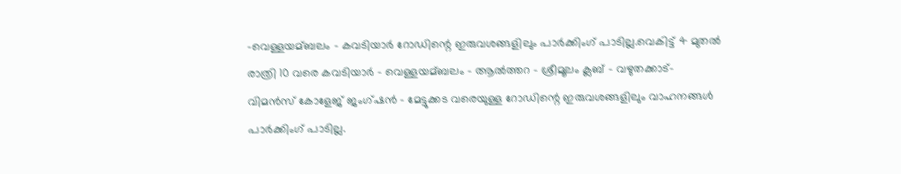-വെള്ളയമ്ബലം – കവടിയാർ റോഡിന്റെ ഇരുവശങ്ങളിലും പാർക്കിംഗ് പാടില്ല.വെകിട്ട് 4 മുതല്‍ രാത്രി 10 വരെ കവടിയാർ – വെള്ളയമ്ബലം – ആല്‍ത്തറ – ശ്രീമൂലം ക്ലബ് – വഴുതക്കാട്- വിമൻസ് കോളേജ് ജംഗ്ഷൻ – മേട്ടുക്കട വരെയുള്ള റോഡിന്റെ ഇരുവശങ്ങളിലും വാഹനങ്ങള്‍ പാർക്കിംഗ് പാടില്ല.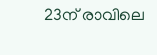23ന് രാവിലെ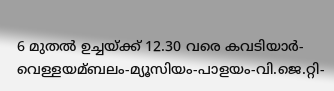6 മുതല്‍ ഉച്ചയ്ക്ക് 12.30 വരെ കവടിയാർ-വെള്ളയമ്ബലം-മ്യൂസിയം-പാളയം-വി.ജെ.റ്റി-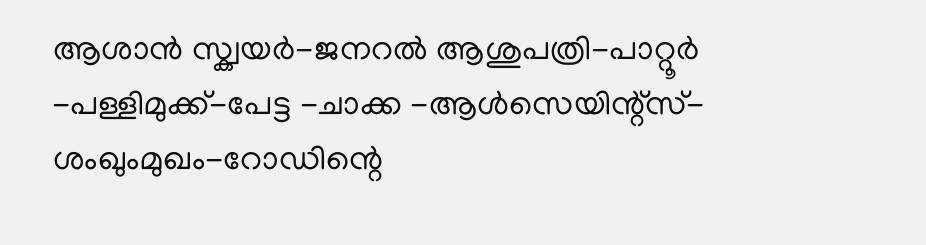ആശാൻ സ്ക്വയർ-ജനറല്‍ ആശുപത്രി-പാറ്റൂർ -പള്ളിമുക്ക്-പേട്ട -ചാക്ക -ആള്‍സെയിന്റ്സ്-ശംഖുംമുഖം-റോഡിന്റെ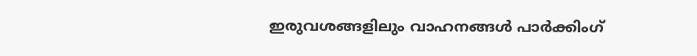ഇരുവശങ്ങളിലും വാഹനങ്ങള്‍ പാർക്കിംഗ്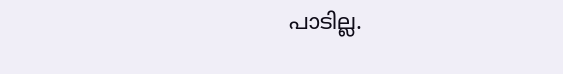പാടില്ല.